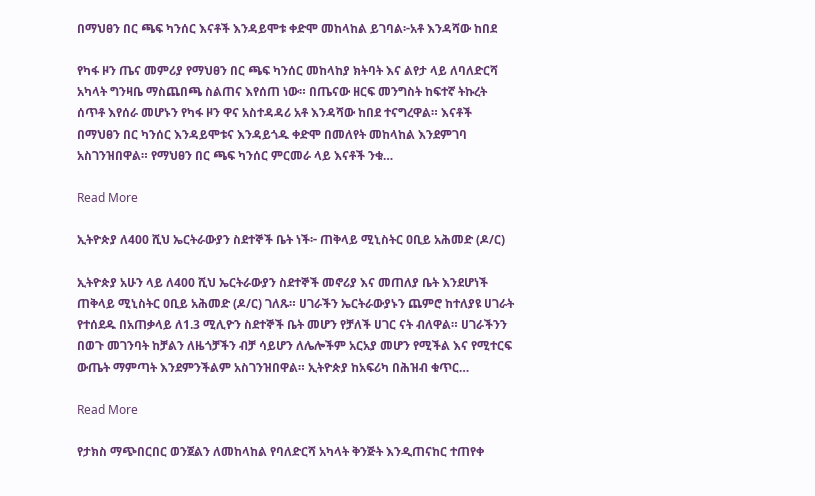በማህፀን በር ጫፍ ካንሰር እናቶች እንዳይሞቱ ቀድሞ መከላከል ይገባል፦አቶ እንዳሻው ከበደ

የካፋ ዞን ጤና መምሪያ የማህፀን በር ጫፍ ካንሰር መከላከያ ክትባት እና ልየታ ላይ ለባለድርሻ አካላት ግንዛቤ ማስጨበጫ ስልጠና እየሰጠ ነው። በጤናው ዘርፍ መንግስት ከፍተኛ ትኩረት ሰጥቶ እየሰራ መሆኑን የካፋ ዞን ዋና አስተዳዳሪ አቶ እንዳሻው ከበደ ተናግረዋል። እናቶች በማህፀን በር ካንሰር እንዳይሞቱና እንዳይጎዱ ቀድሞ በመለየት መከላከል እንደምገባ አስገንዝበዋል። የማህፀን በር ጫፍ ካንሰር ምርመራ ላይ እናቶች ንቁ…

Read More

ኢትዮጵያ ለ400 ሺህ ኤርትራውያን ስደተኞች ቤት ነች፦ ጠቅላይ ሚኒስትር ዐቢይ አሕመድ (ዶ/ር)

ኢትዮጵያ አሁን ላይ ለ400 ሺህ ኤርትራውያን ስደተኞች መኖሪያ እና መጠለያ ቤት እንደሆነች ጠቅላይ ሚኒስትር ዐቢይ አሕመድ (ዶ/ር) ገለጹ። ሀገራችን ኤርትራውያኑን ጨምሮ ከተለያዩ ሀገራት የተሰደዱ በአጠቃላይ ለ1.3 ሚሊዮን ስደተኞች ቤት መሆን የቻለች ሀገር ናት ብለዋል። ሀገራችንን በወጉ መገንባት ከቻልን ለዜጎቻችን ብቻ ሳይሆን ለሌሎችም አርአያ መሆን የሚችል እና የሚተርፍ ውጤት ማምጣት እንደምንችልም አስገንዝበዋል። ኢትዮጵያ ከአፍሪካ በሕዝብ ቁጥር…

Read More

የታክስ ማጭበርበር ወንጀልን ለመከላከል የባለድርሻ አካላት ቅንጅት እንዲጠናከር ተጠየቀ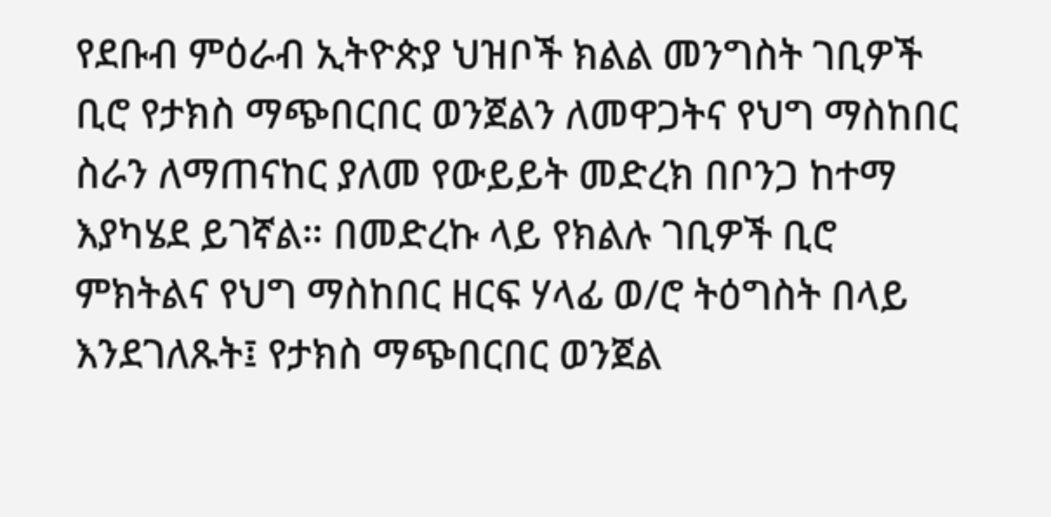የደቡብ ምዕራብ ኢትዮጵያ ህዝቦች ክልል መንግስት ገቢዎች ቢሮ የታክስ ማጭበርበር ወንጀልን ለመዋጋትና የህግ ማስከበር ስራን ለማጠናከር ያለመ የውይይት መድረክ በቦንጋ ከተማ እያካሄደ ይገኛል። በመድረኩ ላይ የክልሉ ገቢዎች ቢሮ ምክትልና የህግ ማስከበር ዘርፍ ሃላፊ ወ/ሮ ትዕግስት በላይ እንደገለጹት፤ የታክስ ማጭበርበር ወንጀል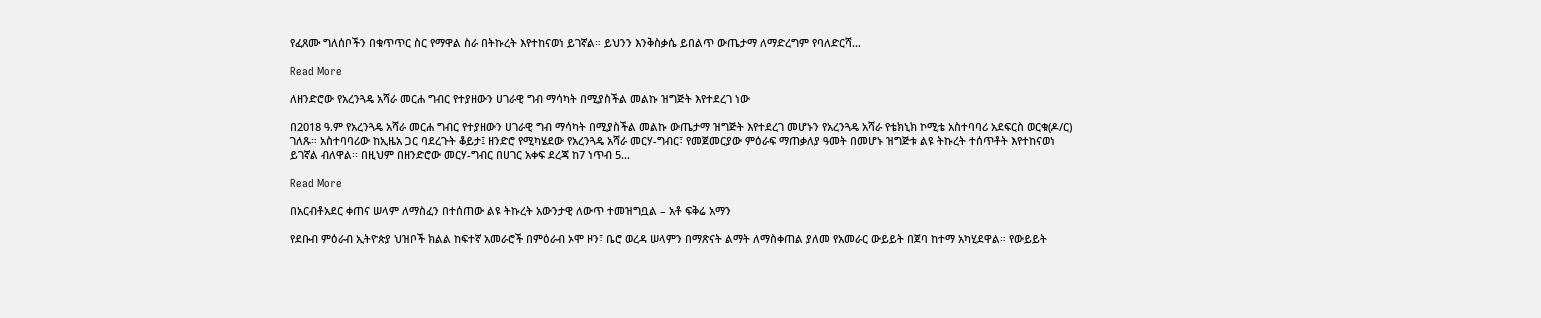የፈጸሙ ግለሰቦችን በቁጥጥር ስር የማዋል ስራ በትኩረት እየተከናወነ ይገኛል። ይህንን እንቅስቃሴ ይበልጥ ውጤታማ ለማድረግም የባለድርሻ…

Read More

ለዘንድሮው የአረንጓዴ አሻራ መርሐ ግብር የተያዘውን ሀገራዊ ግብ ማሳካት በሚያስችል መልኩ ዝግጅት እየተደረገ ነው

በ2018 ዓ.ም የአረንጓዴ አሻራ መርሐ ግብር የተያዘውን ሀገራዊ ግብ ማሳካት በሚያስችል መልኩ ውጤታማ ዝግጅት እየተደረገ መሆኑን የአረንጓዴ አሻራ የቴክኒክ ኮሚቴ አስተባባሪ አደፍርስ ወርቁ(ዶ/ር) ገለጹ። አስተባባሪው ከኢዜአ ጋር ባደረጉት ቆይታ፤ ዘንድሮ የሚካሄደው የአረንጓዴ አሻራ መርሃ-ግብር፣ የመጀመርያው ምዕራፍ ማጠቃለያ ዓመት በመሆኑ ዝግጅቱ ልዩ ትኩረት ተሰጥቶት እየተከናወነ ይገኛል ብለዋል፡፡ በዚህም በዘንድሮው መርሃ-ግብር በሀገር አቀፍ ደረጃ ከ7 ነጥብ 5…

Read More

በአርብቶአደር ቀጠና ሠላም ለማስፈን በተሰጠው ልዩ ትኩረት አውንታዊ ለውጥ ተመዝግቧል – አቶ ፍቅሬ አማን

የደቡብ ምዕራብ ኢትዮጵያ ህዝቦች ክልል ከፍተኛ አመራሮች በምዕራብ ኦሞ ዞን፣ ቤሮ ወረዳ ሠላምን በማጽናት ልማት ለማስቀጠል ያለመ የአመራር ውይይት በጀባ ከተማ አካሂደዋል። የውይይት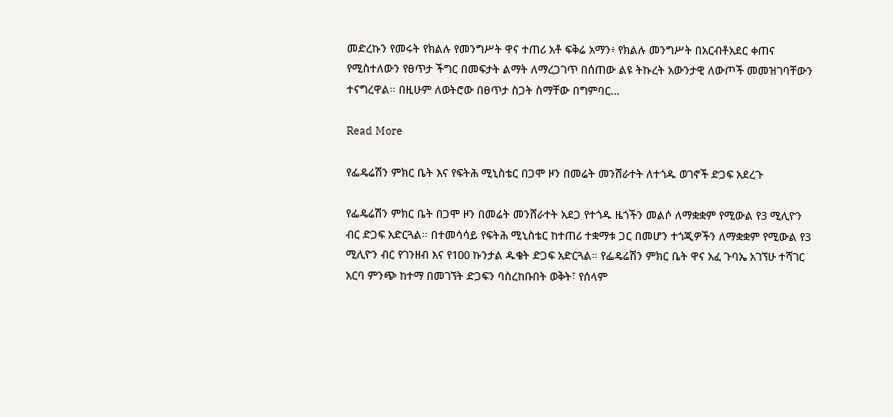መድረኩን የመሩት የክልሉ የመንግሥት ዋና ተጠሪ አቶ ፍቅሬ አማን፥ የክልሉ መንግሥት በአርብቶአደር ቀጠና የሚስተለውን የፀጥታ ችግር በመፍታት ልማት ለማረጋገጥ በሰጠው ልዩ ትኩረት አውንታዊ ለውጦች መመዝገባቸውን ተናግረዋል። በዚሁም ለወትሮው በፀጥታ ስጋት ስማቸው በግምባር…

Read More

የፌዴሬሽን ምክር ቤት እና የፍትሕ ሚኒስቴር በጋሞ ዞን በመሬት መንሸራተት ለተጎዱ ወገኖች ድጋፍ አደረጉ

የፌዴሬሽን ምክር ቤት በጋሞ ዞን በመሬት መንሸራተት አደጋ የተጎዱ ዜጎችን መልሶ ለማቋቋም የሚውል የ3 ሚሊዮን ብር ድጋፍ አድርጓል። በተመሳሳይ የፍትሕ ሚኒስቴር ከተጠሪ ተቋማቱ ጋር በመሆን ተጎጂዎችን ለማቋቋም የሚውል የ3 ሚሊዮን ብር የገንዘብ እና የ100 ኩንታል ዱቄት ድጋፍ አድርጓል። የፌዴሬሽን ምክር ቤት ዋና አፈ ጉባኤ አገኘሁ ተሻገር አርባ ምንጭ ከተማ በመገኘት ድጋፍን ባስረከቡበት ወቅት፣ የሰላም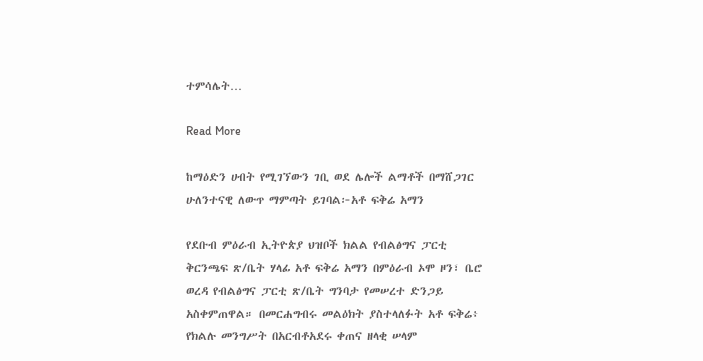ተምሳሌት…

Read More

ከማዕድን ሀብት የሚገኘውን ገቢ ወደ ሌሎች ልማቶች በማሸጋገር ሁለንተናዊ ለውጥ ማምጣት ይገባል፦አቶ ፍቅሬ አማን

የደቡብ ምዕራብ ኢትዮጵያ ህዝቦች ክልል የብልፅግና ፓርቲ ቅርንጫፍ ጽ/ቤት ሃላፊ አቶ ፍቅሬ አማን በምዕራብ ኦሞ ዞን፣ ቤሮ ወረዳ የብልፅግና ፓርቲ ጽ/ቤት ግንባታ የመሠረተ ድንጋይ አስቀምጠዋል። በመርሐግብሩ መልዕክት ያስተላለፉት አቶ ፍቅሬ፥ የክልሉ መንግሥት በአርብቶአደሩ ቀጠና ዘላቂ ሠላም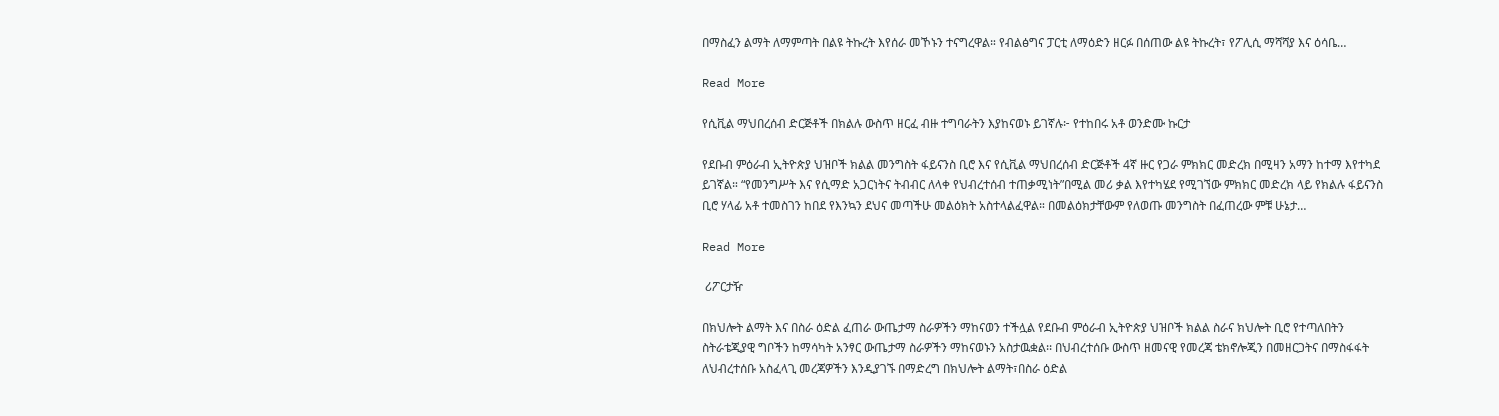በማስፈን ልማት ለማምጣት በልዩ ትኩረት እየሰራ መኾኑን ተናግረዋል። የብልፅግና ፓርቲ ለማዕድን ዘርፉ በሰጠው ልዩ ትኩረት፣ የፖሊሲ ማሻሻያ እና ዕሳቤ…

Read More

የሲቪል ማህበረሰብ ድርጅቶች በክልሉ ውስጥ ዘርፈ ብዙ ተግባራትን እያከናወኑ ይገኛሉ፦ የተከበሩ አቶ ወንድሙ ኩርታ

የደቡብ ምዕራብ ኢትዮጵያ ህዝቦች ክልል መንግስት ፋይናንስ ቢሮ እና የሲቪል ማህበረሰብ ድርጅቶች 4ኛ ዙር የጋራ ምክክር መድረክ በሚዛን አማን ከተማ እየተካደ ይገኛል። “የመንግሥት እና የሲማድ አጋርነትና ትብብር ለላቀ የህብረተሰብ ተጠቃሚነት”በሚል መሪ ቃል እየተካሄደ የሚገኘው ምክክር መድረክ ላይ የክልሉ ፋይናንስ ቢሮ ሃላፊ አቶ ተመስገን ከበደ የእንኳን ደህና መጣችሁ መልዕክት አስተላልፈዋል። በመልዕክታቸውም የለወጡ መንግስት በፈጠረው ምቹ ሁኔታ…

Read More

 ሪፖርታዥ

በክህሎት ልማት እና በስራ ዕድል ፈጠራ ውጤታማ ስራዎችን ማከናወን ተችሏል የደቡብ ምዕራብ ኢትዮጵያ ህዝቦች ክልል ስራና ክህሎት ቢሮ የተጣለበትን ስትራቴጂያዊ ግቦችን ከማሳካት አንፃር ውጤታማ ስራዎችን ማከናወኑን አስታዉቋል፡፡ በህብረተሰቡ ውስጥ ዘመናዊ የመረጃ ቴክኖሎጂን በመዘርጋትና በማስፋፋት ለህብረተሰቡ አስፈላጊ መረጃዎችን እንዲያገኙ በማድረግ በክህሎት ልማት፣በስራ ዕድል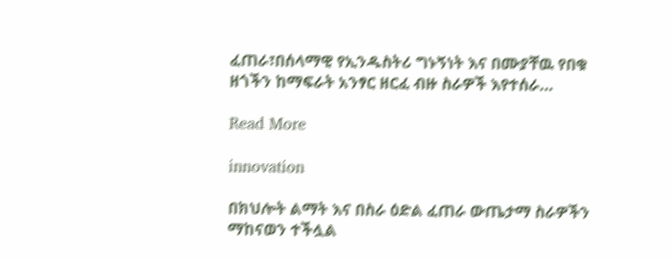ፈጠራ፣በሰላማዊ የኢንዱስትሪ ግኑኝነት እና በሙያቸዉ የበቁ ዘጎችን ከማፍራት አንፃር ዘርፈ ብዙ ስራዎች እየተሰራ…

Read More

innovation

በክህሎት ልማት እና በስራ ዕድል ፈጠራ ውጤታማ ስራዎችን ማከናወን ተችሏል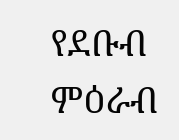የደቡብ ምዕራብ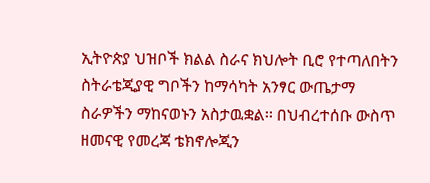ኢትዮጵያ ህዝቦች ክልል ስራና ክህሎት ቢሮ የተጣለበትን ስትራቴጂያዊ ግቦችን ከማሳካት አንፃር ውጤታማ ስራዎችን ማከናወኑን አስታዉቋል፡፡ በህብረተሰቡ ውስጥ ዘመናዊ የመረጃ ቴክኖሎጂን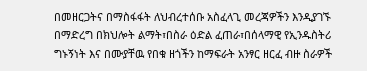በመዘርጋትና በማስፋፋት ለህብረተሰቡ አስፈላጊ መረጃዎችን እንዲያገኙ በማድረግ በክህሎት ልማት፣በስራ ዕድል ፈጠራ፣በሰላማዊ የኢንዱስትሪ ግኑኝነት እና በሙያቸዉ የበቁ ዘጎችን ከማፍራት አንፃር ዘርፈ ብዙ ስራዎች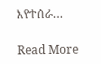እየተሰራ…

Read More